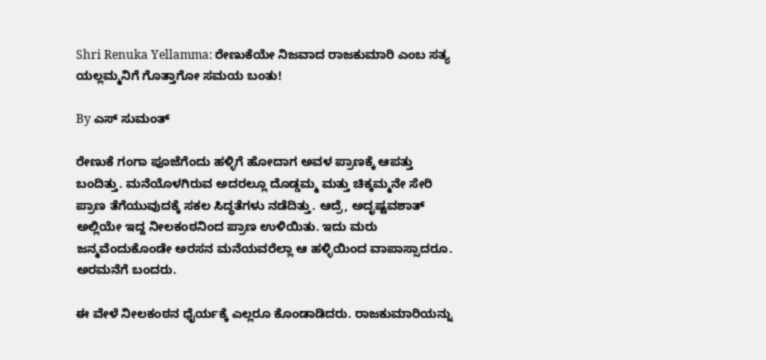Shri Renuka Yellamma: ರೇಣುಕೆಯೇ ನಿಜವಾದ ರಾಜಕುಮಾರಿ ಎಂಬ ಸತ್ಯ ಯಲ್ಲಮ್ಮನಿಗೆ ಗೊತ್ತಾಗೋ ಸಮಯ ಬಂತು!

By ಎಸ್ ಸುಮಂತ್

ರೇಣುಕೆ ಗಂಗಾ ಪೂಜೆಗೆಂದು ಹಳ್ಳಿಗೆ ಹೋದಾಗ ಅವಳ ಪ್ರಾಣಕ್ಕೆ ಆಪತ್ತು ಬಂದಿತ್ತು. ಮನೆಯೊಳಗಿರುವ ಅದರಲ್ಲೂ ದೊಡ್ಡಮ್ಮ ಮತ್ತು ಚಿಕ್ಕಮ್ಮನೇ ಸೇರಿ ಪ್ರಾಣ ತೆಗೆಯುವುದಕ್ಕೆ ಸಕಲ ಸಿದ್ಧತೆಗಳು ನಡೆದಿತ್ತು. ಆದ್ರೆ, ಅದೃಷ್ಟವಶಾತ್ ಅಲ್ಲಿಯೇ ಇದ್ದ ನೀಲಕಂಠನಿಂದ ಪ್ರಾಣ ಉಳಿಯಿತು. ಇದು ಮರು ಜನ್ಮವೆಂದುಕೊಂಡೇ ಅರಸನ ಮನೆಯವರೆಲ್ಲಾ ಆ ಹಳ್ಳಿಯಿಂದ ವಾಪಾಸ್ಸಾದರೂ. ಅರಮನೆಗೆ ಬಂದರು.

ಈ ವೇಳೆ ನೀಲಕಂಠನ ಧೈರ್ಯಕ್ಕೆ ಎಲ್ಲರೂ ಕೊಂಡಾಡಿದರು. ರಾಜಕುಮಾರಿಯನ್ನು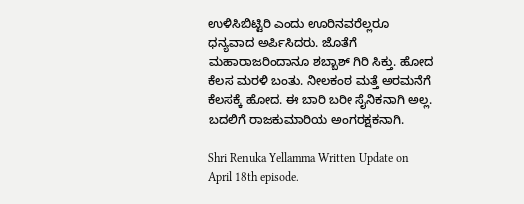ಉಳಿಸಿಬಿಟ್ಟಿರಿ ಎಂದು ಊರಿನವರೆಲ್ಲರೂ ಧನ್ಯವಾದ ಅರ್ಪಿಸಿದರು. ಜೊತೆಗೆ ಮಹಾರಾಜರಿಂದಾನೂ ಶಬ್ಬಾಶ್ ಗಿರಿ ಸಿಕ್ತು. ಹೋದ ಕೆಲಸ ಮರಳಿ ಬಂತು. ನೀಲಕಂಠ ಮತ್ತೆ ಅರಮನೆಗೆ ಕೆಲಸಕ್ಕೆ ಹೋದ. ಈ ಬಾರಿ ಬರೀ ಸೈನಿಕನಾಗಿ ಅಲ್ಲ. ಬದಲಿಗೆ ರಾಜಕುಮಾರಿಯ ಅಂಗರಕ್ಷಕನಾಗಿ.

Shri Renuka Yellamma Written Update on April 18th episode.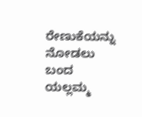ರೇಣುಕೆಯನ್ನು ನೋಡಲು ಬಂದ ಯಲ್ಲಮ್ಮ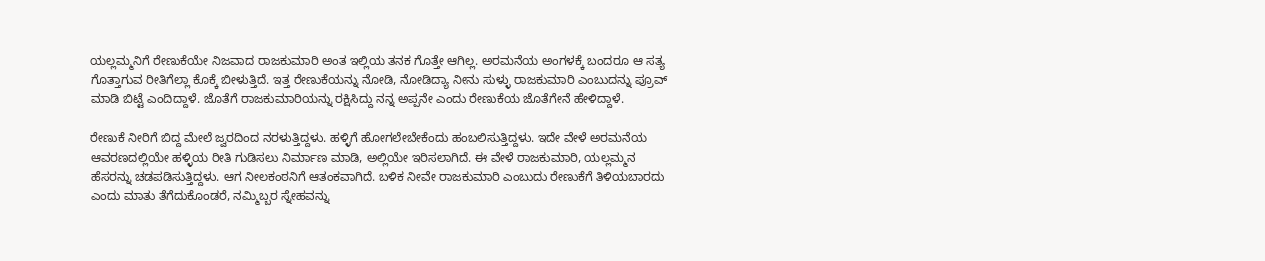ಯಲ್ಲಮ್ಮನಿಗೆ ರೇಣುಕೆಯೇ ನಿಜವಾದ ರಾಜಕುಮಾರಿ ಅಂತ ಇಲ್ಲಿಯ ತನಕ ಗೊತ್ತೇ ಆಗಿಲ್ಲ. ಅರಮನೆಯ ಅಂಗಳಕ್ಕೆ ಬಂದರೂ ಆ ಸತ್ಯ ಗೊತ್ತಾಗುವ ರೀತಿಗೆಲ್ಲಾ ಕೊಕ್ಕೆ ಬೀಳುತ್ತಿದೆ. ಇತ್ತ ರೇಣುಕೆಯನ್ನು ನೋಡಿ, ನೋಡಿದ್ಯಾ ನೀನು ಸುಳ್ಳು ರಾಜಕುಮಾರಿ ಎಂಬುದನ್ನು ಪ್ರೂವ್ ಮಾಡಿ ಬಿಟ್ಟೆ ಎಂದಿದ್ದಾಳೆ. ಜೊತೆಗೆ ರಾಜಕುಮಾರಿಯನ್ನು ರಕ್ಷಿಸಿದ್ದು ನನ್ನ ಅಪ್ಪನೇ ಎಂದು ರೇಣುಕೆಯ ಜೊತೆಗೇನೆ ಹೇಳಿದ್ದಾಳೆ.

ರೇಣುಕೆ ನೀರಿಗೆ ಬಿದ್ದ ಮೇಲೆ ಜ್ವರದಿಂದ ನರಳುತ್ತಿದ್ದಳು. ಹಳ್ಳಿಗೆ ಹೋಗಲೇಬೇಕೆಂದು ಹಂಬಲಿಸುತ್ತಿದ್ದಳು. ಇದೇ ವೇಳೆ ಅರಮನೆಯ ಆವರಣದಲ್ಲಿಯೇ ಹಳ್ಳಿಯ ರೀತಿ ಗುಡಿಸಲು ನಿರ್ಮಾಣ ಮಾಡಿ, ಅಲ್ಲಿಯೇ ಇರಿಸಲಾಗಿದೆ. ಈ ವೇಳೆ ರಾಜಕುಮಾರಿ, ಯಲ್ಲಮ್ಮನ ಹೆಸರನ್ನು ಚಡಪಡಿಸುತ್ತಿದ್ದಳು. ಆಗ ನೀಲಕಂಠನಿಗೆ ಆತಂಕವಾಗಿದೆ. ಬಳಿಕ ನೀವೇ ರಾಜಕುಮಾರಿ ಎಂಬುದು ರೇಣುಕೆಗೆ ತಿಳಿಯಬಾರದು ಎಂದು ಮಾತು ತೆಗೆದುಕೊಂಡರೆ, ನಮ್ಮಿಬ್ಬರ ಸ್ನೇಹವನ್ನು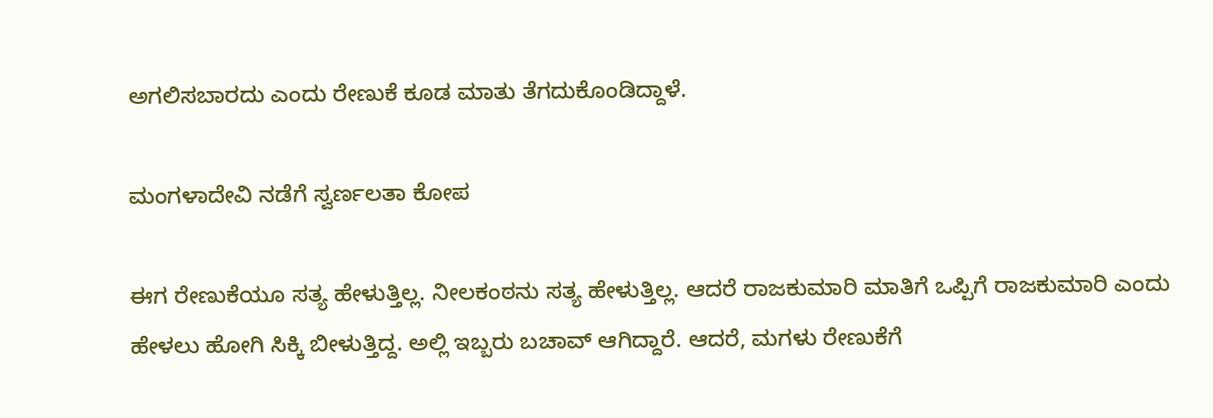ಅಗಲಿಸಬಾರದು ಎಂದು ರೇಣುಕೆ ಕೂಡ ಮಾತು ತೆಗದುಕೊಂಡಿದ್ದಾಳೆ.

ಮಂಗಳಾದೇವಿ ನಡೆಗೆ ಸ್ವರ್ಣಲತಾ ಕೋಪ

ಈಗ ರೇಣುಕೆಯೂ ಸತ್ಯ ಹೇಳುತ್ತಿಲ್ಲ. ನೀಲಕಂಠನು ಸತ್ಯ ಹೇಳುತ್ತಿಲ್ಲ. ಆದರೆ ರಾಜಕುಮಾರಿ ಮಾತಿಗೆ ಒಪ್ಪಿಗೆ ರಾಜಕುಮಾರಿ ಎಂದು ಹೇಳಲು ಹೋಗಿ ಸಿಕ್ಕಿ ಬೀಳುತ್ತಿದ್ದ. ಅಲ್ಲಿ ಇಬ್ಬರು ಬಚಾವ್ ಆಗಿದ್ದಾರೆ. ಆದರೆ, ಮಗಳು ರೇಣುಕೆಗೆ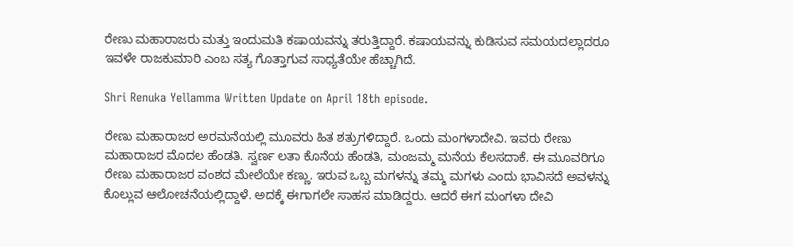ರೇಣು ಮಹಾರಾಜರು ಮತ್ತು ಇಂದುಮತಿ ಕಷಾಯವನ್ನು ತರುತ್ತಿದ್ದಾರೆ. ಕಷಾಯವನ್ನು ಕುಡಿಸುವ ಸಮಯದಲ್ಲಾದರೂ ಇವಳೇ ರಾಜಕುಮಾರಿ ಎಂಬ ಸತ್ಯ ಗೊತ್ತಾಗುವ ಸಾಧ್ಯತೆಯೇ ಹೆಚ್ಚಾಗಿದೆ.

Shri Renuka Yellamma Written Update on April 18th episode.

ರೇಣು ಮಹಾರಾಜರ ಅರಮನೆಯಲ್ಲಿ ಮೂವರು ಹಿತ ಶತ್ರುಗಳಿದ್ದಾರೆ. ಒಂದು ಮಂಗಳಾದೇವಿ. ಇವರು ರೇಣು ಮಹಾರಾಜರ ಮೊದಲ ಹೆಂಡತಿ. ಸ್ವರ್ಣ ಲತಾ ಕೊನೆಯ ಹೆಂಡತಿ, ಮಂಜಮ್ಮ ಮನೆಯ ಕೆಲಸದಾಕೆ. ಈ ಮೂವರಿಗೂ ರೇಣು ಮಹಾರಾಜರ ವಂಶದ ಮೇಲೆಯೇ ಕಣ್ಣು. ಇರುವ ಒಬ್ಬ ಮಗಳನ್ನು ತಮ್ಮ ಮಗಳು ಎಂದು ಭಾವಿಸದೆ ಅವಳನ್ನು ಕೊಲ್ಲುವ ಆಲೋಚನೆಯಲ್ಲಿದ್ದಾಳೆ. ಅದಕ್ಕೆ ಈಗಾಗಲೇ ಸಾಹಸ ಮಾಡಿದ್ದರು. ಆದರೆ ಈಗ ಮಂಗಳಾ ದೇವಿ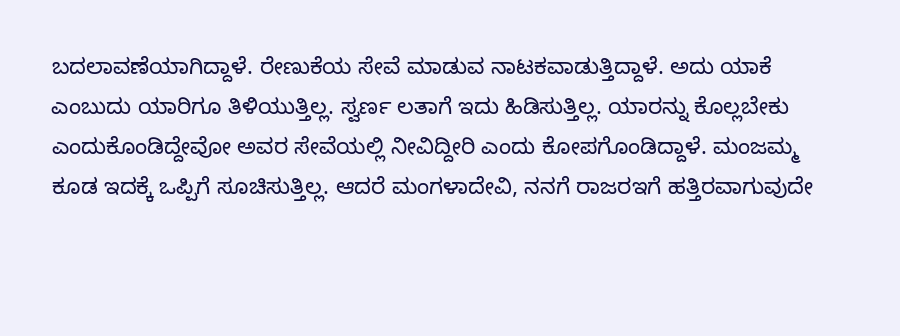ಬದಲಾವಣೆಯಾಗಿದ್ದಾಳೆ. ರೇಣುಕೆಯ ಸೇವೆ ಮಾಡುವ ನಾಟಕವಾಡುತ್ತಿದ್ದಾಳೆ. ಅದು ಯಾಕೆ ಎಂಬುದು ಯಾರಿಗೂ ತಿಳಿಯುತ್ತಿಲ್ಲ. ಸ್ವರ್ಣ ಲತಾಗೆ ಇದು ಹಿಡಿಸುತ್ತಿಲ್ಲ. ಯಾರನ್ನು ಕೊಲ್ಲಬೇಕು ಎಂದುಕೊಂಡಿದ್ದೇವೋ ಅವರ ಸೇವೆಯಲ್ಲಿ ನೀವಿದ್ದೀರಿ ಎಂದು ಕೋಪಗೊಂಡಿದ್ದಾಳೆ. ಮಂಜಮ್ಮ ಕೂಡ ಇದಕ್ಕೆ ಒಪ್ಪಿಗೆ ಸೂಚಿಸುತ್ತಿಲ್ಲ. ಆದರೆ ಮಂಗಳಾದೇವಿ, ನನಗೆ ರಾಜರಇಗೆ ಹತ್ತಿರವಾಗುವುದೇ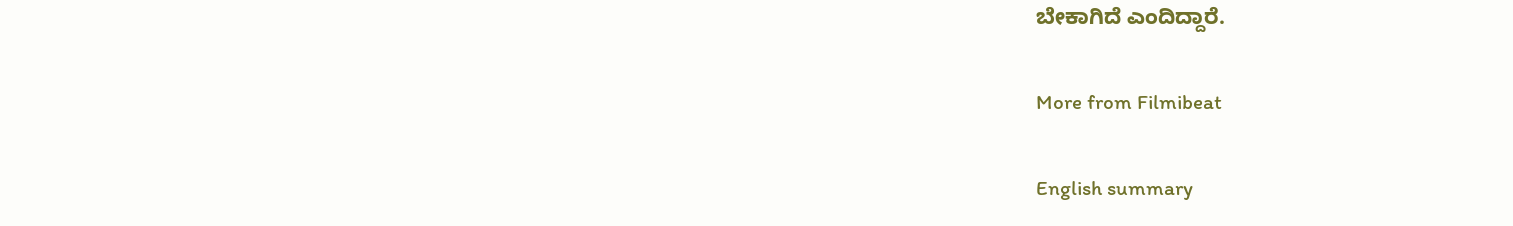ಬೇಕಾಗಿದೆ ಎಂದಿದ್ದಾರೆ.

More from Filmibeat

English summary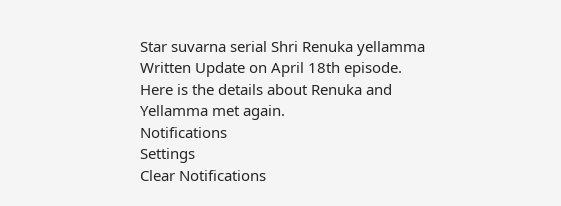Star suvarna serial Shri Renuka yellamma Written Update on April 18th episode. Here is the details about Renuka and Yellamma met again.
Notifications
Settings
Clear Notifications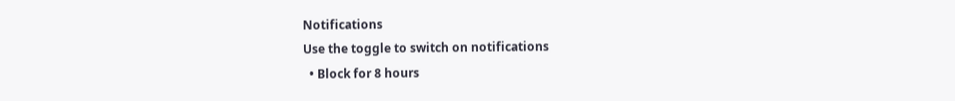Notifications
Use the toggle to switch on notifications
  • Block for 8 hours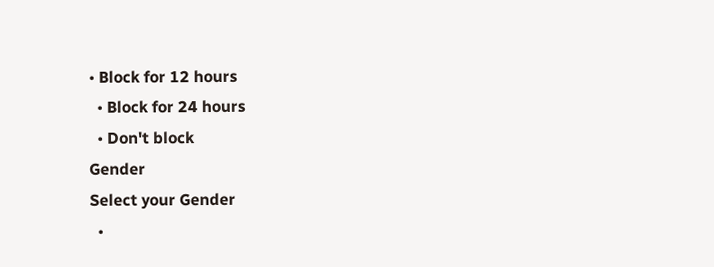• Block for 12 hours
  • Block for 24 hours
  • Don't block
Gender
Select your Gender
  •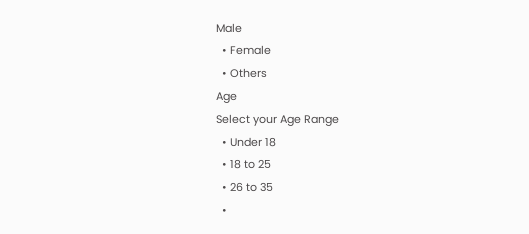Male
  • Female
  • Others
Age
Select your Age Range
  • Under 18
  • 18 to 25
  • 26 to 35
  •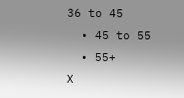36 to 45
  • 45 to 55
  • 55+
X